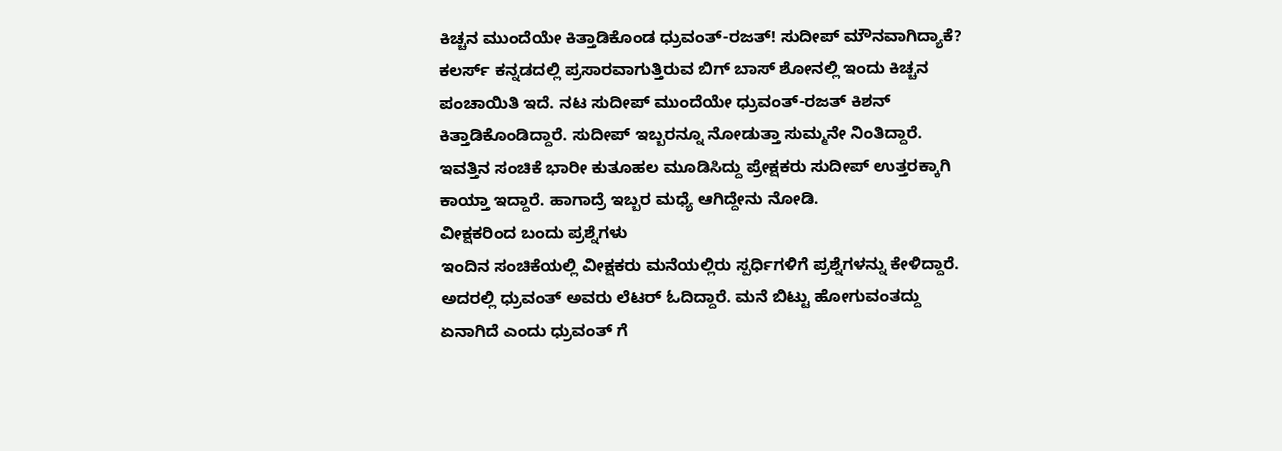ಕಿಚ್ಚನ ಮುಂದೆಯೇ ಕಿತ್ತಾಡಿಕೊಂಡ ಧ್ರುವಂತ್-ರಜತ್! ಸುದೀಪ್ ಮೌನವಾಗಿದ್ಯಾಕೆ?
ಕಲರ್ಸ್ ಕನ್ನಡದಲ್ಲಿ ಪ್ರಸಾರವಾಗುತ್ತಿರುವ ಬಿಗ್ ಬಾಸ್ ಶೋನಲ್ಲಿ ಇಂದು ಕಿಚ್ಚನ ಪಂಚಾಯಿತಿ ಇದೆ. ನಟ ಸುದೀಪ್ ಮುಂದೆಯೇ ಧ್ರುವಂತ್-ರಜತ್ ಕಿಶನ್ ಕಿತ್ತಾಡಿಕೊಂಡಿದ್ದಾರೆ. ಸುದೀಪ್ ಇಬ್ಬರನ್ನೂ ನೋಡುತ್ತಾ ಸುಮ್ಮನೇ ನಿಂತಿದ್ದಾರೆ. ಇವತ್ತಿನ ಸಂಚಿಕೆ ಭಾರೀ ಕುತೂಹಲ ಮೂಡಿಸಿದ್ದು ಪ್ರೇಕ್ಷಕರು ಸುದೀಪ್ ಉತ್ತರಕ್ಕಾಗಿ ಕಾಯ್ತಾ ಇದ್ದಾರೆ. ಹಾಗಾದ್ರೆ ಇಬ್ಬರ ಮಧ್ಯೆ ಆಗಿದ್ದೇನು ನೋಡಿ.
ವೀಕ್ಷಕರಿಂದ ಬಂದು ಪ್ರಶ್ನೆಗಳು
ಇಂದಿನ ಸಂಚಿಕೆಯಲ್ಲಿ ವೀಕ್ಷಕರು ಮನೆಯಲ್ಲಿರು ಸ್ಪರ್ಧಿಗಳಿಗೆ ಪ್ರಶ್ನೆಗಳನ್ನು ಕೇಳಿದ್ದಾರೆ. ಅದರಲ್ಲಿ ಧ್ರುವಂತ್ ಅವರು ಲೆಟರ್ ಓದಿದ್ದಾರೆ. ಮನೆ ಬಿಟ್ಟು ಹೋಗುವಂತದ್ದು ಏನಾಗಿದೆ ಎಂದು ಧ್ರುವಂತ್ ಗೆ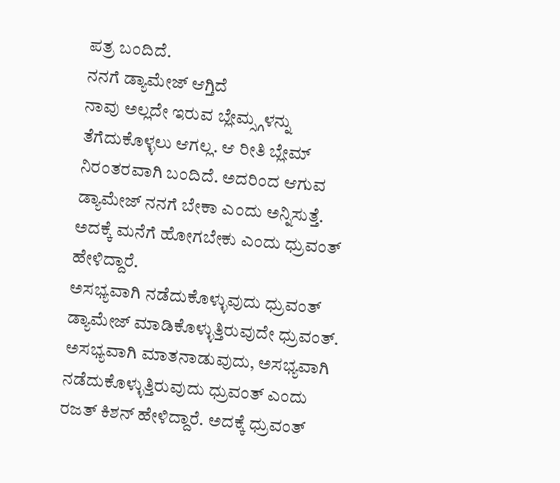ಪತ್ರ ಬಂದಿದೆ.
ನನಗೆ ಡ್ಯಾಮೇಜ್ ಆಗ್ತಿದೆ
ನಾವು ಅಲ್ಲದೇ ಇರುವ ಬ್ಲೇಮ್ಸ್ಗಳನ್ನು ತೆಗೆದುಕೊಳ್ಳಲು ಆಗಲ್ಲ. ಆ ರೀತಿ ಬ್ಲೇಮ್ ನಿರಂತರವಾಗಿ ಬಂದಿದೆ. ಅದರಿಂದ ಆಗುವ ಡ್ಯಾಮೇಜ್ ನನಗೆ ಬೇಕಾ ಎಂದು ಅನ್ನಿಸುತ್ತೆ. ಅದಕ್ಕೆ ಮನೆಗೆ ಹೋಗಬೇಕು ಎಂದು ಧ್ರುವಂತ್ ಹೇಳಿದ್ದಾರೆ.
ಅಸಭ್ಯವಾಗಿ ನಡೆದುಕೊಳ್ಳುವುದು ಧ್ರುವಂತ್
ಡ್ಯಾಮೇಜ್ ಮಾಡಿಕೊಳ್ಳುತ್ತಿರುವುದೇ ಧ್ರುವಂತ್. ಅಸಭ್ಯವಾಗಿ ಮಾತನಾಡುವುದು, ಅಸಭ್ಯವಾಗಿ ನಡೆದುಕೊಳ್ಳುತ್ತಿರುವುದು ಧ್ರುವಂತ್ ಎಂದು ರಜತ್ ಕಿಶನ್ ಹೇಳಿದ್ದಾರೆ. ಅದಕ್ಕೆ ಧ್ರುವಂತ್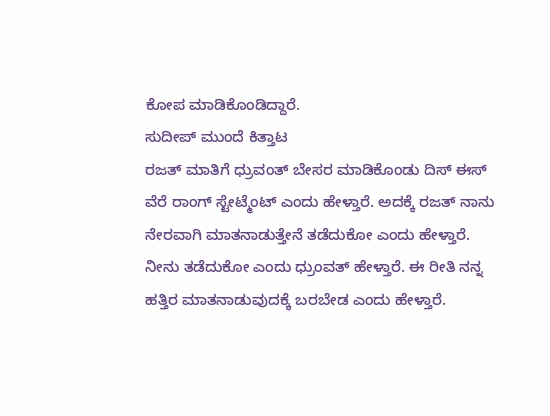ಕೋಪ ಮಾಡಿಕೊಂಡಿದ್ದಾರೆ.
ಸುದೀಪ್ ಮುಂದೆ ಕಿತ್ತಾಟ
ರಜತ್ ಮಾತಿಗೆ ಧ್ರುವಂತ್ ಬೇಸರ ಮಾಡಿಕೊಂಡು ದಿಸ್ ಈಸ್ ವೆರೆ ರಾಂಗ್ ಸ್ಟೇಟ್ಮೆಂಟ್ ಎಂದು ಹೇಳ್ತಾರೆ. ಅದಕ್ಕೆ ರಜತ್ ನಾನು ನೇರವಾಗಿ ಮಾತನಾಡುತ್ತೇನೆ ತಡೆದುಕೋ ಎಂದು ಹೇಳ್ತಾರೆ. ನೀನು ತಡೆದುಕೋ ಎಂದು ಧ್ರುಂವತ್ ಹೇಳ್ತಾರೆ. ಈ ರೀತಿ ನನ್ನ ಹತ್ತಿರ ಮಾತನಾಡುವುದಕ್ಕೆ ಬರಬೇಡ ಎಂದು ಹೇಳ್ತಾರೆ.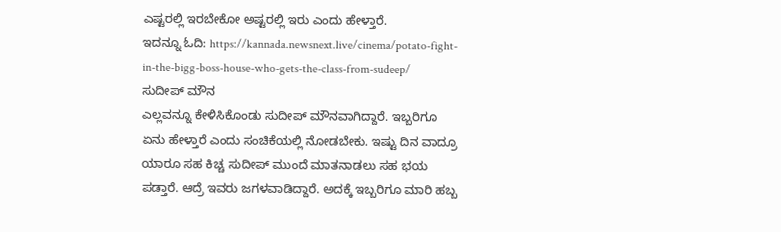ಎಷ್ಟರಲ್ಲಿ ಇರಬೇಕೋ ಅಷ್ಟರಲ್ಲಿ ಇರು ಎಂದು ಹೇಳ್ತಾರೆ.
ಇದನ್ನೂ ಓದಿ: https://kannada.newsnext.live/cinema/potato-fight-in-the-bigg-boss-house-who-gets-the-class-from-sudeep/
ಸುದೀಪ್ ಮೌನ
ಎಲ್ಲವನ್ನೂ ಕೇಳಿಸಿಕೊಂಡು ಸುದೀಪ್ ಮೌನವಾಗಿದ್ದಾರೆ. ಇಬ್ಬರಿಗೂ ಏನು ಹೇಳ್ತಾರೆ ಎಂದು ಸಂಚಿಕೆಯಲ್ಲಿ ನೋಡಬೇಕು. ಇಷ್ಟು ದಿನ ವಾದ್ರೂ ಯಾರೂ ಸಹ ಕಿಚ್ಚ ಸುದೀಪ್ ಮುಂದೆ ಮಾತನಾಡಲು ಸಹ ಭಯ ಪಡ್ತಾರೆ. ಆದ್ರೆ ಇವರು ಜಗಳವಾಡಿದ್ದಾರೆ. ಅದಕ್ಕೆ ಇಬ್ಬರಿಗೂ ಮಾರಿ ಹಬ್ಬ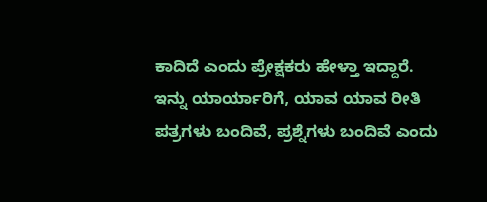ಕಾದಿದೆ ಎಂದು ಪ್ರೇಕ್ಷಕರು ಹೇಳ್ತಾ ಇದ್ದಾರೆ.
ಇನ್ನು ಯಾರ್ಯಾರಿಗೆ, ಯಾವ ಯಾವ ರೀತಿ ಪತ್ರಗಳು ಬಂದಿವೆ, ಪ್ರಶ್ನೆಗಳು ಬಂದಿವೆ ಎಂದು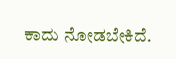ಕಾದು ನೋಡಬೇಕಿದೆ.